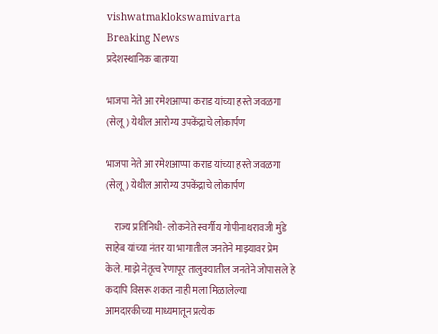vishwatmaklokswamivarta
Breaking News
प्रदेशस्थानिक बातम्या

भाजपा नेते आ रमेशआप्पा कराड यांच्या हस्ते जवळगा (सेलू) येथील आरोग्य उपकेंद्राचे लोकार्पण

भाजपा नेते आ रमेशआप्पा कराड यांच्या हस्ते जवळगा (सेलू) येथील आरोग्य उपकेंद्राचे लोकार्पण

    राज्य प्रतिनिधी- लोकनेते स्वर्गीय गोपीनाथरावजी मुंडे साहेब यांच्या नंतर या भागातील जनतेने माझ्यावर प्रेम केले. माझे नेतृत्व रेणापूर तालुक्यातील जनतेने जोपासले हे कदापि विसरू शकत नाही मला मिळालेल्या आमदारकीच्या माध्यमातून प्रत्येक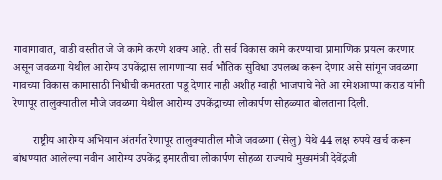गावागावात, वाडी वस्तीत जे जे कामे करणे शक्य आहे. ती सर्व विकास कामे करण्याचा प्रामाणिक प्रयत्न करणार असून जवळगा येथील आरोग्य उपकेंद्रास लागणाऱ्या सर्व भौतिक सुविधा उपलब्ध करून देणार असे सांगून जवळगा गावच्या विकास कामासाठी निधीची कमतरता पडू देणार नाही अशीह ग्वाही भाजपाचे नेते आ रमेशआप्पा कराड यांनी रेणापूर तालुक्यातील मौजे जवळगा येथील आरोग्य उपकेंद्राच्या लोकार्पण सोहळ्यात बोलताना दिली.

       राष्ट्रीय आरोग्य अभियान अंतर्गत रेणापूर तालुक्यातील मौजे जवळगा (सेलु) येथे 44 लक्ष रुपये खर्च करून बांधण्यात आलेल्या नवीन आरोग्य उपकेंद्र इमारतीचा लोकार्पण सोहळा राज्याचे मुख्यमंत्री देवेंद्रजी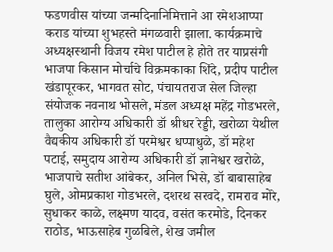फडणवीस यांच्या जन्मदिनानिमित्ताने आ रमेशआप्पा कराड यांच्या शुभहस्ते मंगळवारी झाला. कार्यक्रमाचे अध्यक्षस्थानी विजय रमेश पाटील हे होते तर याप्रसंगी भाजपा किसान मोर्चाचे विक्रमकाका शिंदे, प्रदीप पाटील खंडापूरकर, भागवत सोट, पंचायतराज सेल जिल्हा संयोजक नवनाथ भोसले, मंडल अध्यक्ष महेंद्र गोडभरले, तालुका आरोग्य अधिकारी डॉ श्रीधर रेड्डी, खरोळा येथील वैद्यकीय अधिकारी डॉ परमेश्वर धप्पाधुळे, डॉ महेश पटाई, समुदाय आरोग्य अधिकारी डॉ ज्ञानेश्वर खरोळे, भाजपाचे सतीश आंबेकर, अनिल भिसे, डॉ बाबासाहेब घुले, ओमप्रकाश गोडभरले, दशरथ सरवदे, रामराव मोरे, सुधाकर काळे, लक्ष्मण यादव, वसंत करमोडे, दिनकर राठोड, भाऊसाहेब गुळबिले, शेख जमील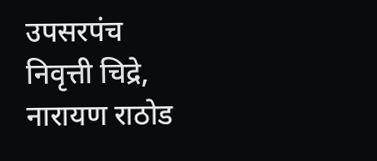उपसरपंच निवृत्ती चिद्रे, नारायण राठोड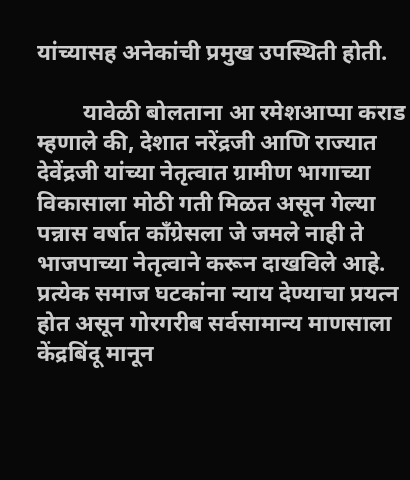यांच्यासह अनेकांची प्रमुख उपस्थिती होती.

        यावेळी बोलताना आ रमेशआप्पा कराड म्हणाले की, देशात नरेंद्रजी आणि राज्यात देवेंद्रजी यांच्या नेतृत्वात ग्रामीण भागाच्या विकासाला मोठी गती मिळत असून गेल्या पन्नास वर्षात काँग्रेसला जे जमले नाही ते भाजपाच्या नेतृत्वाने करून दाखविले आहे. प्रत्येक समाज घटकांना न्याय देण्याचा प्रयत्न होत असून गोरगरीब सर्वसामान्य माणसाला केंद्रबिंदू मानून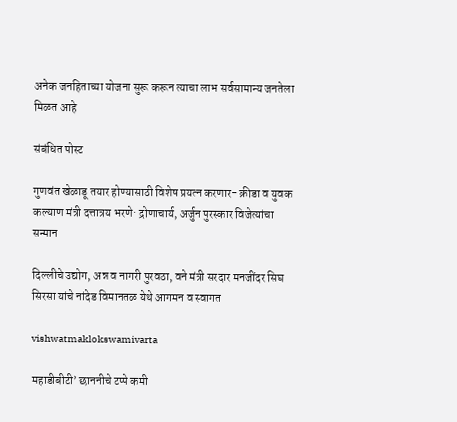अनेक जनहिताच्या योजना सुरू करून त्याचा लाभ सर्वसामान्य जनतेला मिळत आहे

संबंधित पोस्ट

गुणवंत खेळाडू तयार होण्यासाठी विशेष प्रयत्न करणार- क्रीडा व युवक कल्याण मंत्री दत्तात्रय भरणे· द्रोणाचार्य, अर्जुन पुरस्कार विजेत्यांचा सन्मान

दिल्लीचे उद्योग, अन्न व नागरी पुरवठा, वने मंत्री सरदार मनजींदर सिघ सिरसा यांचे नांदेड विमानतळ येथे आगमन व स्वागत

vishwatmaklokswamivarta

महाडीबीटी’ छाननीचे टप्पे कमी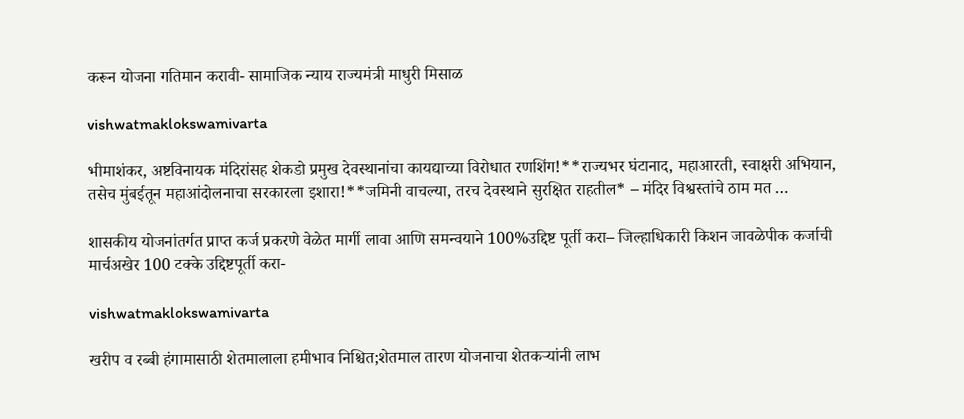करून योजना गतिमान करावी- सामाजिक न्याय राज्यमंत्री माधुरी मिसाळ

vishwatmaklokswamivarta

भीमाशंकर, अष्टविनायक मंदिरांसह शेकडो प्रमुख देवस्थानांचा कायद्याच्या विरोधात रणशिंग!**राज्यभर घंटानाद, महाआरती, स्वाक्षरी अभियान, तसेच मुंबईतून महाआंदोलनाचा सरकारला इशारा!**जमिनी वाचल्या, तरच देवस्थाने सुरक्षित राहतील* – मंदिर विश्वस्तांचे ठाम मत …

शासकीय योजनांतर्गत प्राप्त कर्ज प्रकरणे वेळेत मार्गी लावा आणि समन्वयाने 100%उद्दिष्ट पूर्ती करा– जिल्हाधिकारी किशन जावळेपीक कर्जाची मार्चअखेर 100 टक्के उद्दिष्टपूर्ती करा-

vishwatmaklokswamivarta

खरीप व रब्बी हंगामासाठी शेतमालाला हमीभाव निश्चित;शेतमाल तारण योजनाचा शेतकऱ्यांनी लाभ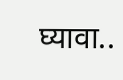घ्यावा..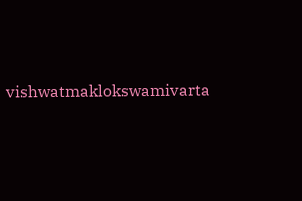vishwatmaklokswamivarta